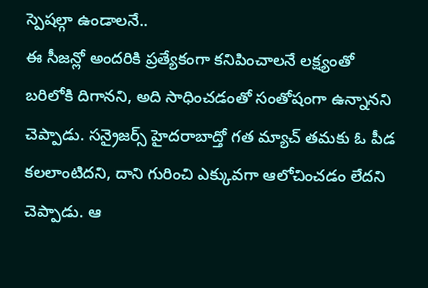స్పెషల్గా ఉండాలనే..
ఈ సీజన్లో అందరికి ప్రత్యేకంగా కనిపించాలనే లక్ష్యంతో బరిలోకి దిగానని, అది సాధించడంతో సంతోషంగా ఉన్నానని చెప్పాడు. సన్రైజర్స్ హైదరాబాద్తో గత మ్యాచ్ తమకు ఓ పీడ కలలాంటిదని, దాని గురించి ఎక్కువగా ఆలోచించడం లేదని చెప్పాడు. ఆ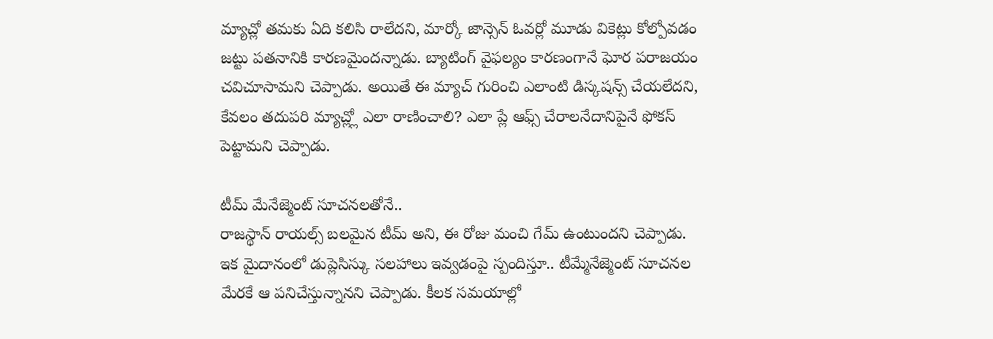మ్యాచ్లో తమకు ఏది కలిసి రాలేదని, మార్కో జాన్సెన్ ఓవర్లో మూడు వికెట్లు కోల్పోవడం జట్టు పతనానికి కారణమైందన్నాడు. బ్యాటింగ్ వైఫల్యం కారణంగానే ఘోర పరాజయం చవిచూసామని చెప్పాడు. అయితే ఈ మ్యాచ్ గురించి ఎలాంటి డిస్కషన్స్ చేయలేదని, కేవలం తదుపరి మ్యాచ్ల్లో ఎలా రాణించాలి? ఎలా ప్లే ఆఫ్స్ చేరాలనేదానిపైనే ఫోకస్ పెట్టామని చెప్పాడు.

టీమ్ మేనేజ్మెంట్ సూచనలతోనే..
రాజస్థాన్ రాయల్స్ బలమైన టీమ్ అని, ఈ రోజు మంచి గేమ్ ఉంటుందని చెప్పాడు. ఇక మైదానంలో డుప్లెసిస్కు సలహాలు ఇవ్వడంపై స్పందిస్తూ.. టీమ్మేనేజ్మెంట్ సూచనల మేరకే ఆ పనిచేస్తున్నానని చెప్పాడు. కీలక సమయాల్లో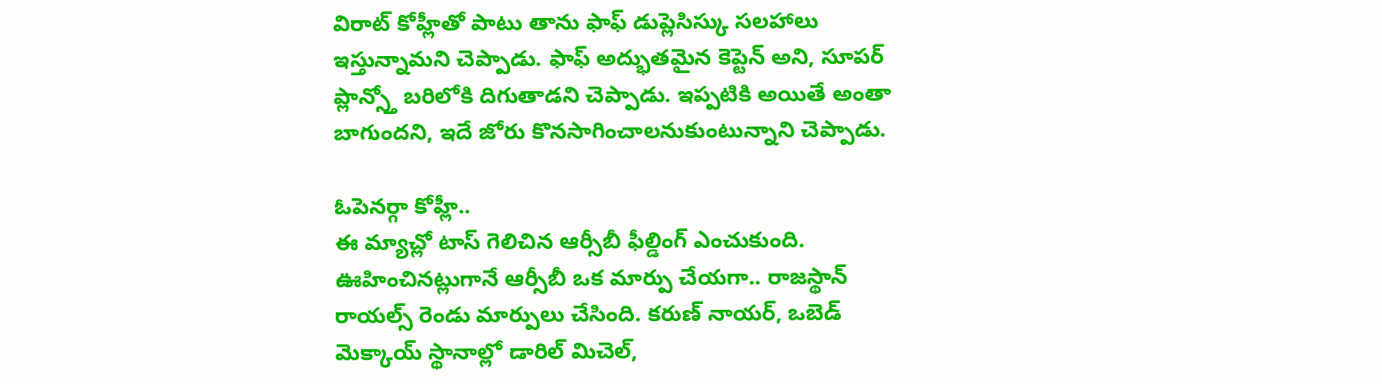విరాట్ కోహ్లీతో పాటు తాను ఫాఫ్ డుప్లెసిస్కు సలహాలు ఇస్తున్నామని చెప్పాడు. ఫాఫ్ అద్భుతమైన కెప్టెన్ అని, సూపర్ ప్లాన్స్తో బరిలోకి దిగుతాడని చెప్పాడు. ఇప్పటికి అయితే అంతా బాగుందని, ఇదే జోరు కొనసాగించాలనుకుంటున్నాని చెప్పాడు.

ఓపెనర్గా కోహ్లీ..
ఈ మ్యాచ్లో టాస్ గెలిచిన ఆర్సీబీ ఫీల్డింగ్ ఎంచుకుంది. ఊహించినట్లుగానే ఆర్సీబీ ఒక మార్పు చేయగా.. రాజస్థాన్ రాయల్స్ రెండు మార్పులు చేసింది. కరుణ్ నాయర్, ఒబెడ్ మెక్కాయ్ స్థానాల్లో డారిల్ మిచెల్,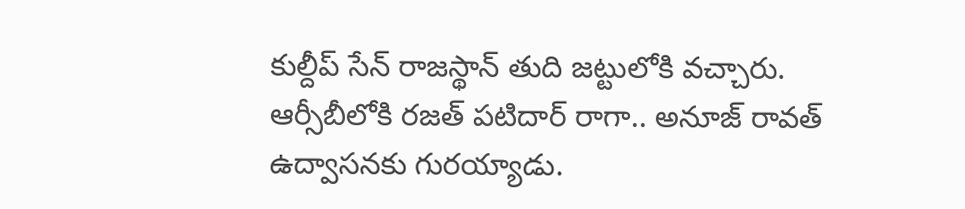కుల్దీప్ సేన్ రాజస్థాన్ తుది జట్టులోకి వచ్చారు. ఆర్సీబీలోకి రజత్ పటిదార్ రాగా.. అనూజ్ రావత్ ఉద్వాసనకు గురయ్యాడు.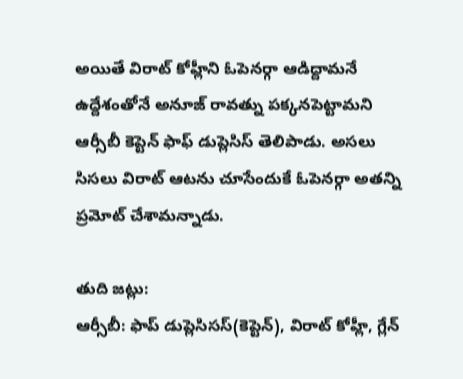అయితే విరాట్ కోహ్లీని ఓపెనర్గా ఆడిద్దామనే ఉద్దేశంతోనే అనూజ్ రావత్ను పక్కనపెట్టామని ఆర్సీబీ కెప్టెన్ ఫాఫ్ డుప్లెసిస్ తెలిపాడు. అసలు సిసలు విరాట్ ఆటను చూసేందుకే ఓపెనర్గా అతన్ని ప్రమోట్ చేశామన్నాడు.

తుది జట్లు:
ఆర్సీబీ: ఫాప్ డుప్లెసిసస్(కెప్టెన్), విరాట్ కోహ్లీ, గ్లేన్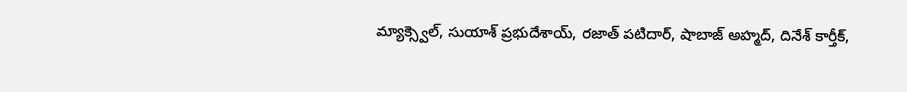మ్యాక్స్వెల్, సుయాశ్ ప్రభుదేశాయ్, రజాత్ పటిదార్, షాబాజ్ అహ్మద్, దినేశ్ కార్తీక్,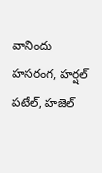వానిందు హసరంగ, హర్షల్ పటేల్, హజెల్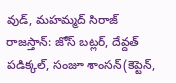వుడ్, మహమ్మద్ సిరాజ్
రాజస్తాన్: జోస్ బట్లర్, దేవ్దత్ పడిక్కల్, సంజూ శాంసన్(కెప్టెన్,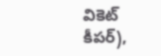వికెట్ కీపర్),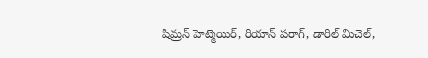షిమ్రన్ హెట్మెయిర్, రియాన్ పరాగ్, డారిల్ మిచెల్,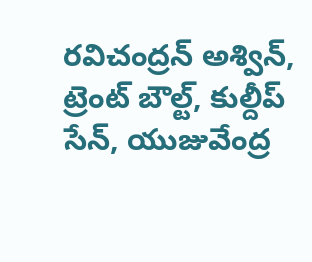రవిచంద్రన్ అశ్విన్, ట్రెంట్ బౌల్ట్, కుల్దీప్ సేన్, యుజువేంద్ర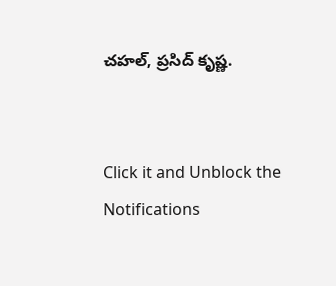చహల్, ప్రసిద్ కృష్ణ.


Click it and Unblock the Notifications